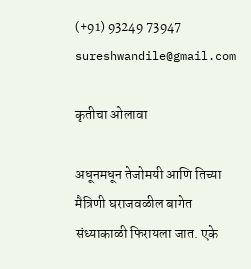(+91) 93249 73947 sureshwandile@gmail.com

कृतीचा ओलावा

अधूनमधून तेजोमयी आणि तिच्या मैत्रिणी घराजवळील बागेत संध्याकाळी फिरायला जात. एके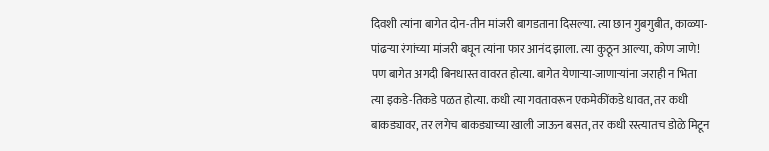दिवशी त्यांना बागेत दोन-तीन मांजरी बागडताना दिसल्या. त्या छान गुबगुबीत, काळ्या-पांढऱ्या रंगांच्या मांजरी बघून त्यांना फार आनंद झाला. त्या कुठून आल्या, कोण जाणे! पण बागेत अगदी बिनधास्त वावरत होत्या. बागेत येणाऱ्या-जाणाऱ्यांना जराही न भिता त्या इकडे-तिकडे पळत होत्या. कधी त्या गवतावरून एकमेकींकडे धावत, तर कधी बाकड्यावर, तर लगेच बाकड्याच्या खाली जाऊन बसत, तर कधी रस्त्यातच डोळे मिटून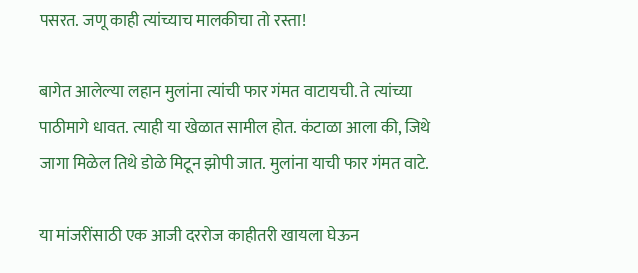पसरत. जणू काही त्यांच्याच मालकीचा तो रस्ता!

बागेत आलेल्या लहान मुलांना त्यांची फार गंमत वाटायची. ते त्यांच्या पाठीमागे धावत. त्याही या खेळात सामील होत. कंटाळा आला की, जिथे जागा मिळेल तिथे डोळे मिटून झोपी जात. मुलांना याची फार गंमत वाटे.

या मांजरींसाठी एक आजी दररोज काहीतरी खायला घेऊन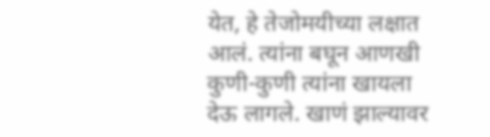येत, हे तेजोमयीच्या लक्षात आलं. त्यांना बघून आणखी कुणी-कुणी त्यांना खायला देऊ लागले. खाणं झाल्यावर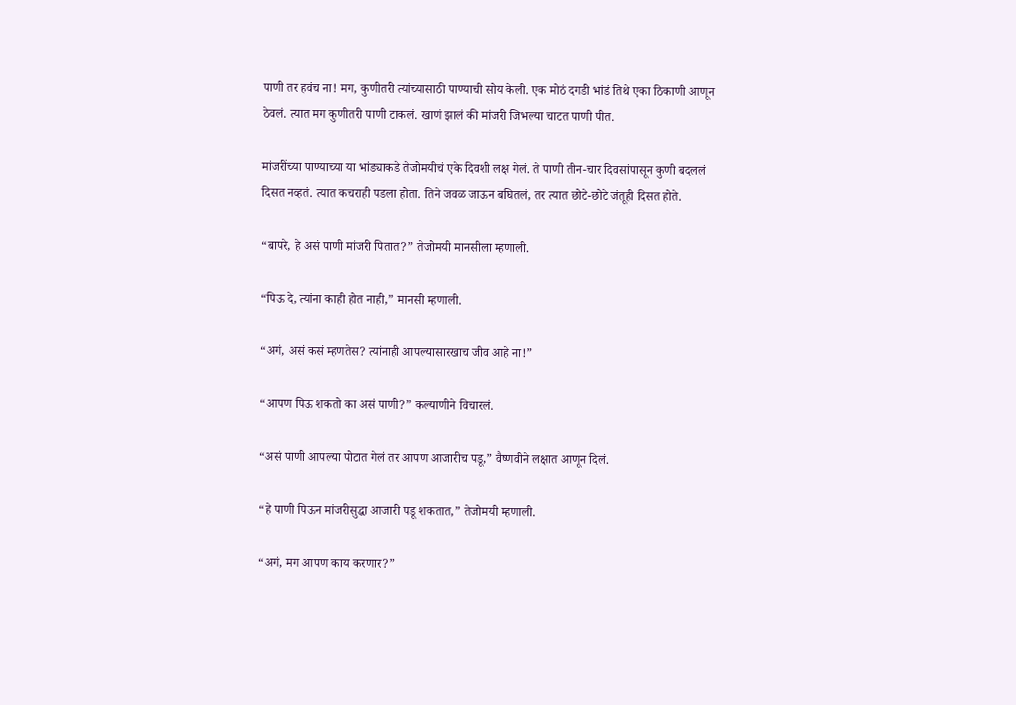पाणी तर हवंच ना! मग, कुणीतरी त्यांच्यासाठी पाण्याची सोय केली. एक मोठं दगडी भांडं तिथे एका ठिकाणी आणून ठेवलं. त्यात मग कुणीतरी पाणी टाकलं. खाणं झालं की मांजरी जिभल्या चाटत पाणी पीत.

मांजरींच्या पाण्याच्या या भांड्याकडे तेजोमयीचं एके दिवशी लक्ष गेलं. ते पाणी तीन-चार दिवसांपासून कुणी बदललं दिसत नव्हतं. त्यात कचराही पडला होता. तिने जवळ जाऊन बघितलं, तर त्यात छोटे-छोटे जंतूही दिसत होते.

“बापरे, हे असं पाणी मांजरी पितात?” तेजोमयी मानसीला म्हणाली.

“पिऊ दे, त्यांना काही होत नाही,” मानसी म्हणाली.

“अगं, असं कसं म्हणतेस? त्यांनाही आपल्यासारखाच जीव आहे ना!”

“आपण पिऊ शकतो का असं पाणी?” कल्याणीने विचारलं.

“असं पाणी आपल्या पोटात गेलं तर आपण आजारीच पडू,” वैष्णवीने लक्षात आणून दिलं.

“हे पाणी पिऊन मांजरीसुद्धा आजारी पडू शकतात,” तेजोमयी म्हणाली.

“अगं, मग आपण काय करणार?”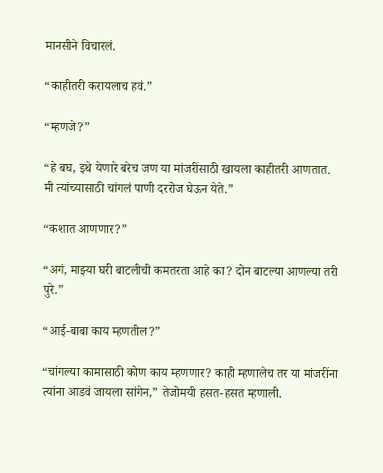मानसीने विचारलं.

“काहीतरी करायलाच हवं.”

“म्हणजे?”

“हे बघ, इथे येणारे बरेच जण या मांजरींसाठी खायला काहीतरी आणतात. मी त्यांच्यासाठी चांगलं पाणी दररोज घेऊन येते.”

“कशात आणणार?”

“अगं, माझ्या घरी बाटलीची कमतरता आहे का? दोन बाटल्या आणल्या तरी पुरे.”

“आई-बाबा काय म्हणतील?”

“चांगल्या कामासाठी कोण काय म्हणणार? काही म्हणालेच तर या मांजरींना त्यांना आडवं जायला सांगेन,” तेजोमयी हसत-हसत म्हणाली.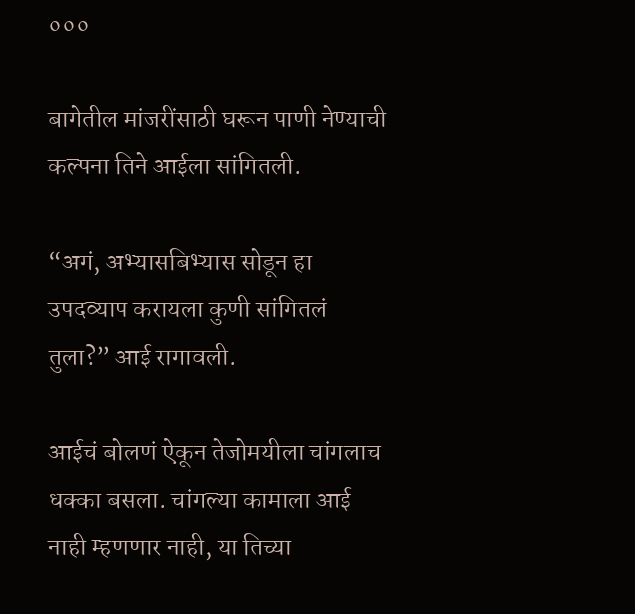०००

बागेतील मांजरींसाठी घरून पाणी नेण्याची कल्पना तिने आईला सांगितली.

“अगं, अभ्यासबिभ्यास सोडून हा उपदव्याप करायला कुणी सांगितलं तुला?” आई रागावली.

आईचं बोलणं ऐकून तेजोमयीला चांगलाच धक्का बसला. चांगल्या कामाला आई नाही म्हणणार नाही, या तिच्या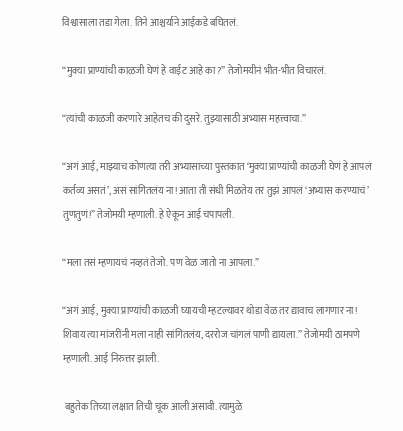विश्वासाला तडा गेला. तिने आश्चर्याने आईकडे बघितलं.

“मुक्या प्राण्यांची काळजी घेणं हे वाईट आहे का?” तेजोमयीनं भीत-भीत विचारलं.

“त्यांची काळजी करणारे आहेतच की दुसरे. तुझ्यासाठी अभ्यास महत्त्वाचा.”

“अगं आई, माझ्याच कोणत्या तरी अभ्यासाच्या पुस्तकात ‘मुक्या प्राण्यांची काळजी घेणं हे आपलं कर्तव्य असतं’, असं सांगितलंय ना! आता ती संधी मिळतेय तर तुझं आपलं ‘अभ्यास करण्याचं’ तुणतुणं!” तेजोमयी म्हणाली. हे ऐकून आई चपापली.

“मला तसं म्हणायचं नव्हतं तेजो. पण वेळ जातो ना आपला.”

“अगं आई, मुक्या प्राण्यांची काळजी घ्यायची म्हटल्यावर थोडा वेळ तर द्यावाच लागणार ना! शिवाय त्या मांजरींनी मला नाही सांगितलंय, दररोज चांगलं पाणी द्यायला.” तेजोमयी ठामपणे म्हणाली. आई निरुत्तर झाली.

 बहुतेक तिच्या लक्षात तिची चूक आली असावी. त्यामुळे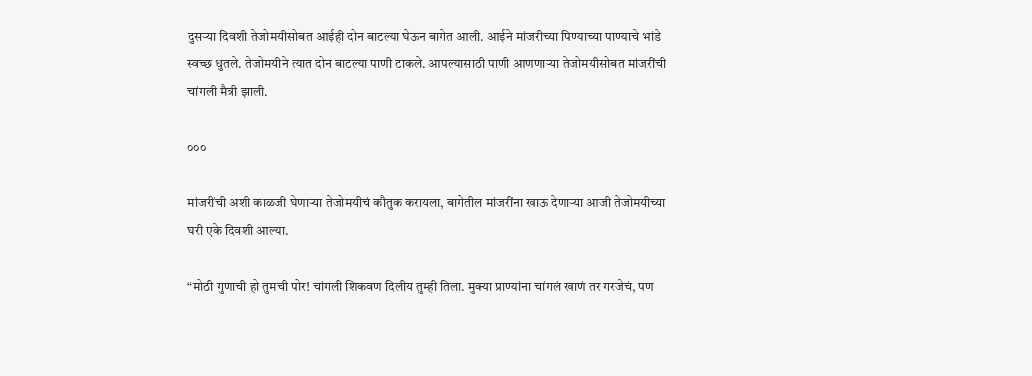दुसऱ्या दिवशी तेजोमयीसोबत आईही दोन बाटल्या घेऊन बागेत आली. आईने मांजरीच्या पिण्याच्या पाण्याचे भांडे स्वच्छ धुतले. तेजोमयीने त्यात दोन बाटल्या पाणी टाकले. आपल्यासाठी पाणी आणणाऱ्या तेजोमयीसोबत मांजरींची चांगली मैत्री झाली.

०००

मांजरींची अशी काळजी घेणाऱ्या तेजोमयीचं कौतुक करायला, बागेतील मांजरींना खाऊ देणाऱ्या आजी तेजोमयीच्या घरी एके दिवशी आल्या.

“मोठी गुणाची हो तुमची पोर! चांगली शिकवण दिलीय तुम्ही तिला. मुक्या प्राण्यांना चांगलं खाणं तर गरजेचं, पण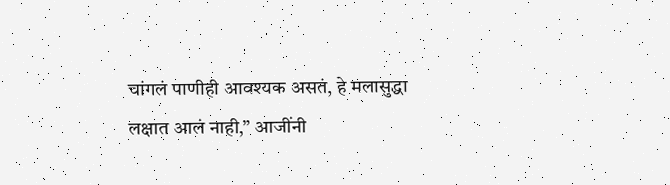चांगलं पाणीही आवश्यक असतं, हे मलासुद्धा लक्षात आलं नाही,” आजींनी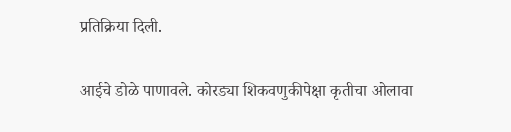प्रतिक्रिया दिली.

आईचे डोळे पाणावले. कोरड्या शिकवणुकीपेक्षा कृतीचा ओलावा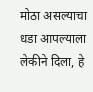मोठा असल्याचा धडा आपल्याला लेकीने दिला, हे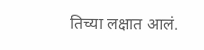तिच्या लक्षात आलं.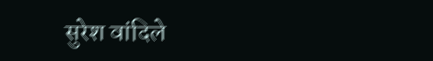सुरेश वांदिले